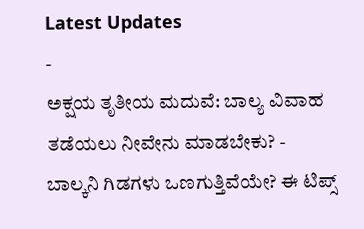Latest Updates
-
ಅಕ್ಷಯ ತೃತೀಯ ಮದುವೆ: ಬಾಲ್ಯ ವಿವಾಹ ತಡೆಯಲು ನೀವೇನು ಮಾಡಬೇಕು? -
ಬಾಲ್ಕನಿ ಗಿಡಗಳು ಒಣಗುತ್ತಿವೆಯೇ? ಈ ಟಿಪ್ಸ್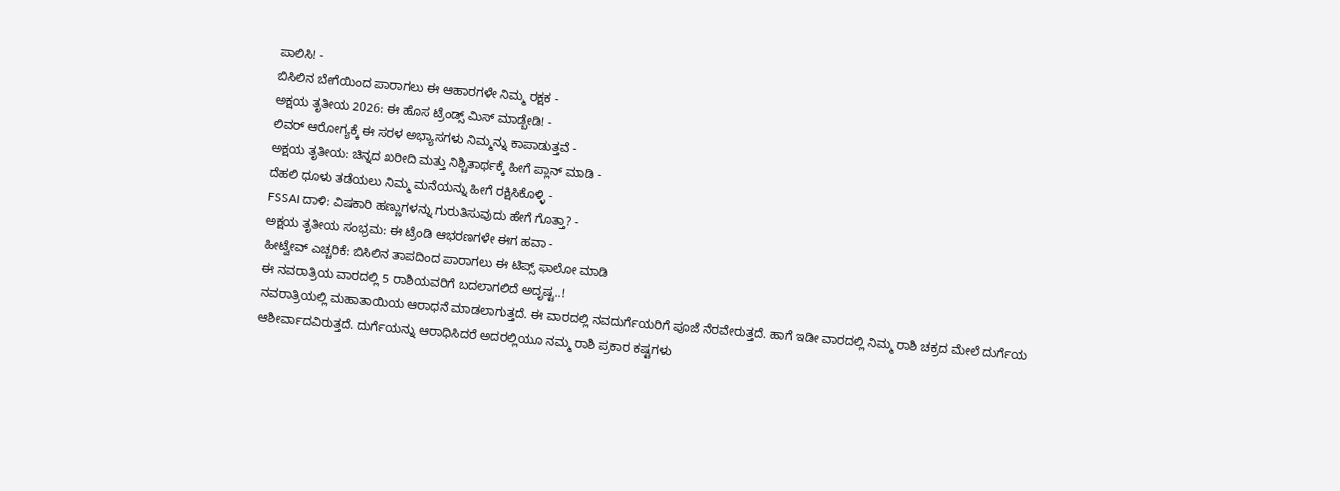ಪಾಲಿಸಿ! -
ಬಿಸಿಲಿನ ಬೇಗೆಯಿಂದ ಪಾರಾಗಲು ಈ ಆಹಾರಗಳೇ ನಿಮ್ಮ ರಕ್ಷಕ -
ಅಕ್ಷಯ ತೃತೀಯ 2026: ಈ ಹೊಸ ಟ್ರೆಂಡ್ಸ್ ಮಿಸ್ ಮಾಡ್ಬೇಡಿ! -
ಲಿವರ್ ಆರೋಗ್ಯಕ್ಕೆ ಈ ಸರಳ ಅಭ್ಯಾಸಗಳು ನಿಮ್ಮನ್ನು ಕಾಪಾಡುತ್ತವೆ -
ಅಕ್ಷಯ ತೃತೀಯ: ಚಿನ್ನದ ಖರೀದಿ ಮತ್ತು ನಿಶ್ಚಿತಾರ್ಥಕ್ಕೆ ಹೀಗೆ ಪ್ಲಾನ್ ಮಾಡಿ -
ದೆಹಲಿ ಧೂಳು ತಡೆಯಲು ನಿಮ್ಮ ಮನೆಯನ್ನು ಹೀಗೆ ರಕ್ಷಿಸಿಕೊಳ್ಳಿ -
FSSAI ದಾಳಿ: ವಿಷಕಾರಿ ಹಣ್ಣುಗಳನ್ನು ಗುರುತಿಸುವುದು ಹೇಗೆ ಗೊತ್ತಾ? -
ಅಕ್ಷಯ ತೃತೀಯ ಸಂಭ್ರಮ: ಈ ಟ್ರೆಂಡಿ ಆಭರಣಗಳೇ ಈಗ ಹವಾ -
ಹೀಟ್ವೇವ್ ಎಚ್ಚರಿಕೆ: ಬಿಸಿಲಿನ ತಾಪದಿಂದ ಪಾರಾಗಲು ಈ ಟಿಪ್ಸ್ ಫಾಲೋ ಮಾಡಿ
ಈ ನವರಾತ್ರಿಯ ವಾರದಲ್ಲಿ 5 ರಾಶಿಯವರಿಗೆ ಬದಲಾಗಲಿದೆ ಅದೃಷ್ಟ..!
ನವರಾತ್ರಿಯಲ್ಲಿ ಮಹಾತಾಯಿಯ ಆರಾಧನೆ ಮಾಡಲಾಗುತ್ತದೆ. ಈ ವಾರದಲ್ಲಿ ನವದುರ್ಗೆಯರಿಗೆ ಪೂಜೆ ನೆರವೇರುತ್ತದೆ. ಹಾಗೆ ಇಡೀ ವಾರದಲ್ಲಿ ನಿಮ್ಮ ರಾಶಿ ಚಕ್ರದ ಮೇಲೆ ದುರ್ಗೆಯ ಆಶೀರ್ವಾದವಿರುತ್ತದೆ. ದುರ್ಗೆಯನ್ನು ಆರಾಧಿಸಿದರೆ ಅದರಲ್ಲಿಯೂ ನಮ್ಮ ರಾಶಿ ಪ್ರಕಾರ ಕಷ್ಟಗಳು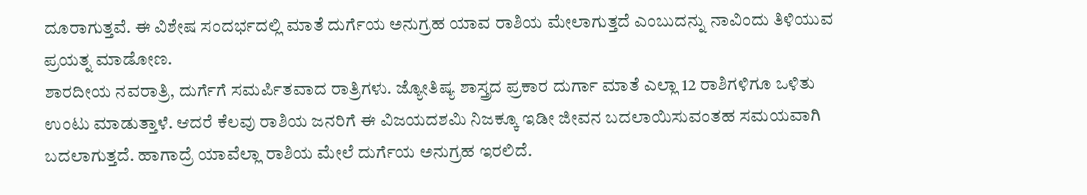ದೂರಾಗುತ್ತವೆ. ಈ ವಿಶೇಷ ಸಂದರ್ಭದಲ್ಲಿ ಮಾತೆ ದುರ್ಗೆಯ ಅನುಗ್ರಹ ಯಾವ ರಾಶಿಯ ಮೇಲಾಗುತ್ತದೆ ಎಂಬುದನ್ನು ನಾವಿಂದು ತಿಳಿಯುವ ಪ್ರಯತ್ನ ಮಾಡೋಣ.
ಶಾರದೀಯ ನವರಾತ್ರಿ, ದುರ್ಗೆಗೆ ಸಮರ್ಪಿತವಾದ ರಾತ್ರಿಗಳು. ಜ್ಯೋತಿಷ್ಯ ಶಾಸ್ತ್ರದ ಪ್ರಕಾರ ದುರ್ಗಾ ಮಾತೆ ಎಲ್ಲಾ 12 ರಾಶಿಗಳಿಗೂ ಒಳಿತು ಉಂಟು ಮಾಡುತ್ತಾಳೆ. ಆದರೆ ಕೆಲವು ರಾಶಿಯ ಜನರಿಗೆ ಈ ವಿಜಯದಶಮಿ ನಿಜಕ್ಕೂ ಇಡೀ ಜೀವನ ಬದಲಾಯಿಸುವಂತಹ ಸಮಯವಾಗಿ ಬದಲಾಗುತ್ತದೆ. ಹಾಗಾದ್ರೆ ಯಾವೆಲ್ಲಾ ರಾಶಿಯ ಮೇಲೆ ದುರ್ಗೆಯ ಅನುಗ್ರಹ ಇರಲಿದೆ.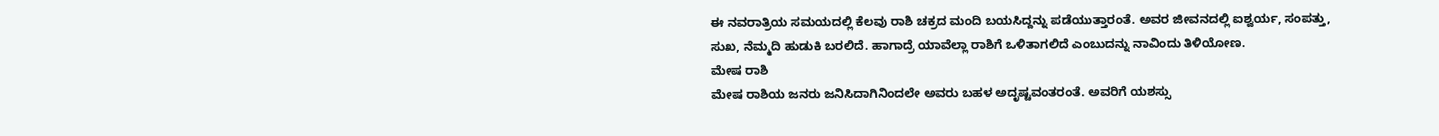ಈ ನವರಾತ್ರಿಯ ಸಮಯದಲ್ಲಿ ಕೆಲವು ರಾಶಿ ಚಕ್ರದ ಮಂದಿ ಬಯಸಿದ್ದನ್ನು ಪಡೆಯುತ್ತಾರಂತೆ. ಅವರ ಜೀವನದಲ್ಲಿ ಐಶ್ವರ್ಯ, ಸಂಪತ್ತು, ಸುಖ, ನೆಮ್ಮದಿ ಹುಡುಕಿ ಬರಲಿದೆ. ಹಾಗಾದ್ರೆ ಯಾವೆಲ್ಲಾ ರಾಶಿಗೆ ಒಳಿತಾಗಲಿದೆ ಎಂಬುದನ್ನು ನಾವಿಂದು ತಿಳಿಯೋಣ.
ಮೇಷ ರಾಶಿ
ಮೇಷ ರಾಶಿಯ ಜನರು ಜನಿಸಿದಾಗಿನಿಂದಲೇ ಅವರು ಬಹಳ ಅದೃಷ್ಟವಂತರಂತೆ. ಅವರಿಗೆ ಯಶಸ್ಸು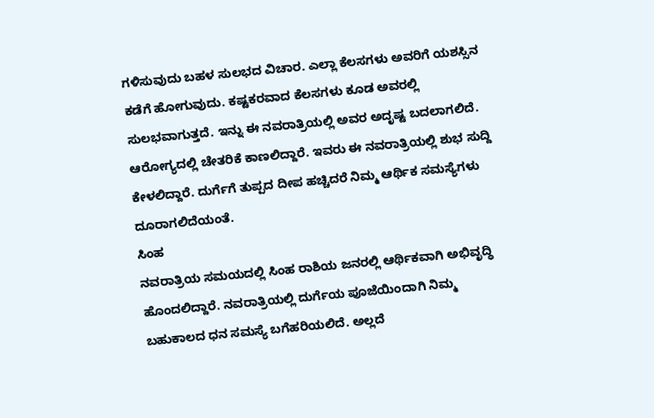ಗಳಿಸುವುದು ಬಹಳ ಸುಲಭದ ವಿಚಾರ. ಎಲ್ಲಾ ಕೆಲಸಗಳು ಅವರಿಗೆ ಯಶಸ್ಸಿನ ಕಡೆಗೆ ಹೋಗುವುದು. ಕಷ್ಟಕರವಾದ ಕೆಲಸಗಳು ಕೂಡ ಅವರಲ್ಲಿ ಸುಲಭವಾಗುತ್ತದೆ. ಇನ್ನು ಈ ನವರಾತ್ರಿಯಲ್ಲಿ ಅವರ ಅದೃಷ್ಟ ಬದಲಾಗಲಿದೆ. ಆರೋಗ್ಯದಲ್ಲಿ ಚೇತರಿಕೆ ಕಾಣಲಿದ್ದಾರೆ. ಇವರು ಈ ನವರಾತ್ರಿಯಲ್ಲಿ ಶುಭ ಸುದ್ದಿ ಕೇಳಲಿದ್ದಾರೆ. ದುರ್ಗೆಗೆ ತುಪ್ಪದ ದೀಪ ಹಚ್ಚಿದರೆ ನಿಮ್ಮ ಆರ್ಥಿಕ ಸಮಸ್ಯೆಗಳು ದೂರಾಗಲಿದೆಯಂತೆ.
ಸಿಂಹ
ನವರಾತ್ರಿಯ ಸಮಯದಲ್ಲಿ ಸಿಂಹ ರಾಶಿಯ ಜನರಲ್ಲಿ ಆರ್ಥಿಕವಾಗಿ ಅಭಿವೃದ್ಧಿ ಹೊಂದಲಿದ್ದಾರೆ. ನವರಾತ್ರಿಯಲ್ಲಿ ದುರ್ಗೆಯ ಪೂಜೆಯಿಂದಾಗಿ ನಿಮ್ಮ ಬಹುಕಾಲದ ಧನ ಸಮಸ್ಯೆ ಬಗೆಹರಿಯಲಿದೆ. ಅಲ್ಲದೆ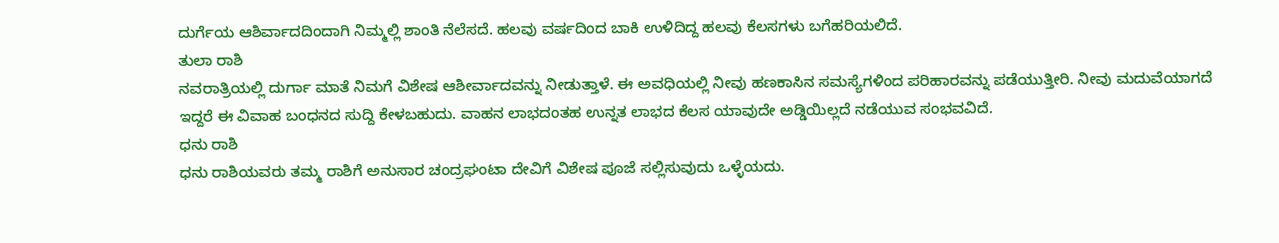ದುರ್ಗೆಯ ಆಶಿರ್ವಾದದಿಂದಾಗಿ ನಿಮ್ಮಲ್ಲಿ ಶಾಂತಿ ನೆಲೆಸದೆ. ಹಲವು ವರ್ಷದಿಂದ ಬಾಕಿ ಉಳಿದಿದ್ದ ಹಲವು ಕೆಲಸಗಳು ಬಗೆಹರಿಯಲಿದೆ.
ತುಲಾ ರಾಶಿ
ನವರಾತ್ರಿಯಲ್ಲಿ ದುರ್ಗಾ ಮಾತೆ ನಿಮಗೆ ವಿಶೇಷ ಆಶೀರ್ವಾದವನ್ನು ನೀಡುತ್ತಾಳೆ. ಈ ಅವಧಿಯಲ್ಲಿ ನೀವು ಹಣಕಾಸಿನ ಸಮಸ್ಯೆಗಳಿಂದ ಪರಿಹಾರವನ್ನು ಪಡೆಯುತ್ತೀರಿ. ನೀವು ಮದುವೆಯಾಗದೆ ಇದ್ದರೆ ಈ ವಿವಾಹ ಬಂಧನದ ಸುದ್ದಿ ಕೇಳಬಹುದು. ವಾಹನ ಲಾಭದಂತಹ ಉನ್ನತ ಲಾಭದ ಕೆಲಸ ಯಾವುದೇ ಅಡ್ಡಿಯಿಲ್ಲದೆ ನಡೆಯುವ ಸಂಭವವಿದೆ.
ಧನು ರಾಶಿ
ಧನು ರಾಶಿಯವರು ತಮ್ಮ ರಾಶಿಗೆ ಅನುಸಾರ ಚಂದ್ರಘಂಟಾ ದೇವಿಗೆ ವಿಶೇಷ ಪೂಜೆ ಸಲ್ಲಿಸುವುದು ಒಳ್ಳೆಯದು.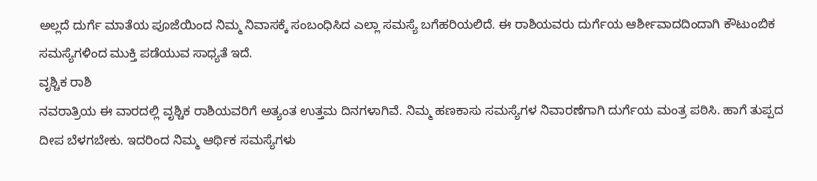ಅಲ್ಲದೆ ದುರ್ಗೆ ಮಾತೆಯ ಪೂಜೆಯಿಂದ ನಿಮ್ಮ ನಿವಾಸಕ್ಕೆ ಸಂಬಂಧಿಸಿದ ಎಲ್ಲಾ ಸಮಸ್ಯೆ ಬಗೆಹರಿಯಲಿದೆ. ಈ ರಾಶಿಯವರು ದುರ್ಗೆಯ ಆರ್ಶೀವಾದದಿಂದಾಗಿ ಕೌಟುಂಬಿಕ ಸಮಸ್ಯೆಗಳಿಂದ ಮುಕ್ತಿ ಪಡೆಯುವ ಸಾಧ್ಯತೆ ಇದೆ.
ವೃಶ್ಚಿಕ ರಾಶಿ
ನವರಾತ್ರಿಯ ಈ ವಾರದಲ್ಲಿ ವೃಶ್ಚಿಕ ರಾಶಿಯವರಿಗೆ ಅತ್ಯಂತ ಉತ್ತಮ ದಿನಗಳಾಗಿವೆ. ನಿಮ್ಮ ಹಣಕಾಸು ಸಮಸ್ಯೆಗಳ ನಿವಾರಣೆಗಾಗಿ ದುರ್ಗೆಯ ಮಂತ್ರ ಪಠಿಸಿ. ಹಾಗೆ ತುಪ್ಪದ ದೀಪ ಬೆಳಗಬೇಕು. ಇದರಿಂದ ನಿಮ್ಮ ಆರ್ಥಿಕ ಸಮಸ್ಯೆಗಳು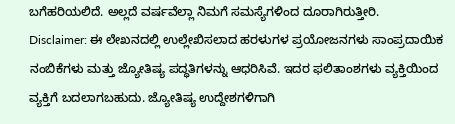ಬಗೆಹರಿಯಲಿದೆ. ಅಲ್ಲದೆ ವರ್ಷವೆಲ್ಲಾ ನಿಮಗೆ ಸಮಸ್ಯೆಗಳಿಂದ ದೂರಾಗಿರುತ್ತೀರಿ.
Disclaimer: ಈ ಲೇಖನದಲ್ಲಿ ಉಲ್ಲೇಖಿಸಲಾದ ಹರಳುಗಳ ಪ್ರಯೋಜನಗಳು ಸಾಂಪ್ರದಾಯಿಕ ನಂಬಿಕೆಗಳು ಮತ್ತು ಜ್ಯೋತಿಷ್ಯ ಪದ್ಧತಿಗಳನ್ನು ಆಧರಿಸಿವೆ. ಇದರ ಫಲಿತಾಂಶಗಳು ವ್ಯಕ್ತಿಯಿಂದ ವ್ಯಕ್ತಿಗೆ ಬದಲಾಗಬಹುದು. ಜ್ಯೋತಿಷ್ಯ ಉದ್ದೇಶಗಳಿಗಾಗಿ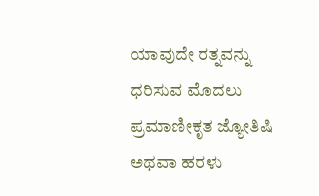ಯಾವುದೇ ರತ್ನವನ್ನು ಧರಿಸುವ ಮೊದಲು ಪ್ರಮಾಣೀಕೃತ ಜ್ಯೋತಿಷಿ ಅಥವಾ ಹರಳು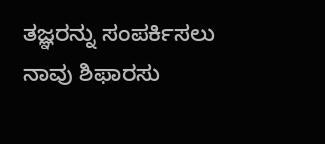ತಜ್ಞರನ್ನು ಸಂಪರ್ಕಿಸಲು ನಾವು ಶಿಫಾರಸು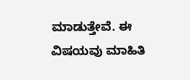ಮಾಡುತ್ತೇವೆ. ಈ ವಿಷಯವು ಮಾಹಿತಿ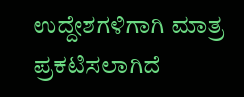ಉದ್ದೇಶಗಳಿಗಾಗಿ ಮಾತ್ರ ಪ್ರಕಟಿಸಲಾಗಿದೆ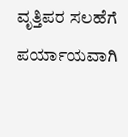ವೃತ್ತಿಪರ ಸಲಹೆಗೆ ಪರ್ಯಾಯವಾಗಿ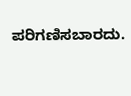ಪರಿಗಣಿಸಬಾರದು.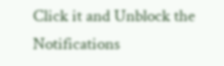Click it and Unblock the Notifications